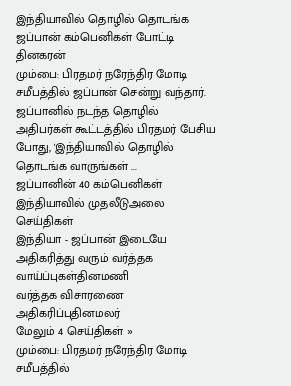இந்தியாவில் தொழில் தொடங்க ஜப்பான் கம்பெனிகள் போட்டி தினகரன்
மும்பை: பிரதமர் நரேந்திர மோடி சமீபத்தில் ஜப்பான் சென்று வந்தார். ஜப்பானில் நடந்த தொழில் அதிபர்கள் கூட்டத்தில் பிரதமர் பேசிய போது, 'இந்தியாவில் தொழில் தொடங்க வாருங்கள் ...
ஜப்பானின் 40 கம்பெனிகள் இந்தியாவில் முதலீடுஅலை செய்திகள்
இந்தியா - ஜப்பான் இடையே அதிகரித்து வரும் வர்த்தக வாய்ப்புகள்தினமணி
வர்த்தக விசாரணை அதிகரிப்புதினமலர்
மேலும் 4 செய்திகள் »
மும்பை: பிரதமர் நரேந்திர மோடி சமீபத்தில்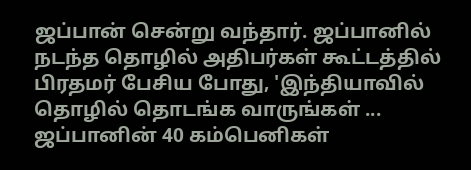ஜப்பான் சென்று வந்தார். ஜப்பானில் நடந்த தொழில் அதிபர்கள் கூட்டத்தில் பிரதமர் பேசிய போது, 'இந்தியாவில் தொழில் தொடங்க வாருங்கள் ...
ஜப்பானின் 40 கம்பெனிகள்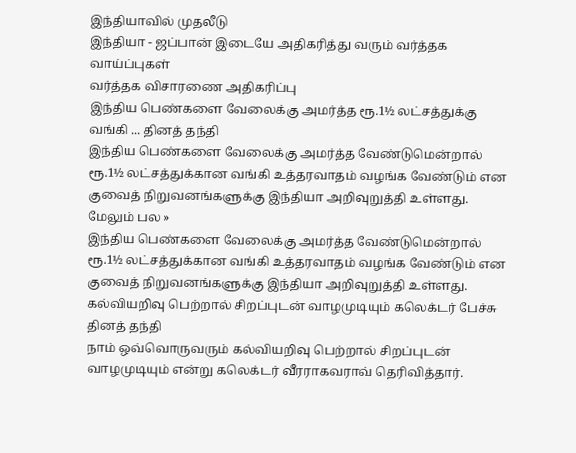இந்தியாவில் முதலீடு
இந்தியா - ஜப்பான் இடையே அதிகரித்து வரும் வர்த்தக வாய்ப்புகள்
வர்த்தக விசாரணை அதிகரிப்பு
இந்திய பெண்களை வேலைக்கு அமர்த்த ரூ.1½ லட்சத்துக்கு வங்கி ... தினத் தந்தி
இந்திய பெண்களை வேலைக்கு அமர்த்த வேண்டுமென்றால் ரூ.1½ லட்சத்துக்கான வங்கி உத்தரவாதம் வழங்க வேண்டும் என குவைத் நிறுவனங்களுக்கு இந்தியா அறிவுறுத்தி உள்ளது.
மேலும் பல »
இந்திய பெண்களை வேலைக்கு அமர்த்த வேண்டுமென்றால் ரூ.1½ லட்சத்துக்கான வங்கி உத்தரவாதம் வழங்க வேண்டும் என குவைத் நிறுவனங்களுக்கு இந்தியா அறிவுறுத்தி உள்ளது.
கல்வியறிவு பெற்றால் சிறப்புடன் வாழமுடியும் கலெக்டர் பேச்சு தினத் தந்தி
நாம் ஒவ்வொருவரும் கல்வியறிவு பெற்றால் சிறப்புடன் வாழமுடியும் என்று கலெக்டர் வீரராகவராவ் தெரிவித்தார்.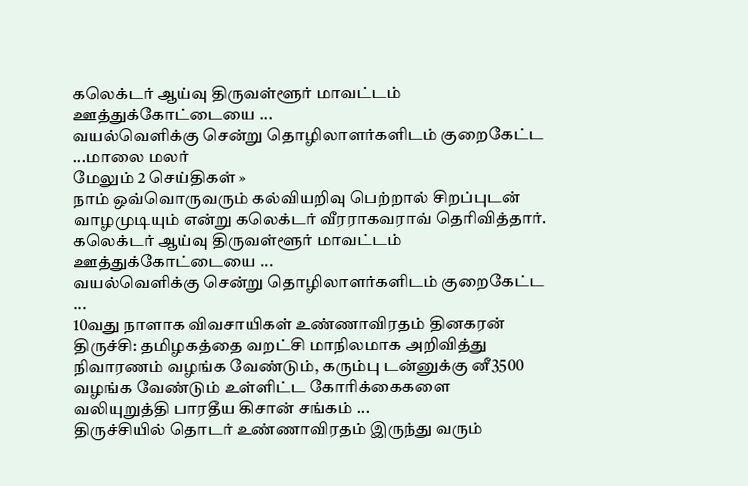கலெக்டர் ஆய்வு திருவள்ளூர் மாவட்டம் ஊத்துக்கோட்டையை ...
வயல்வெளிக்கு சென்று தொழிலாளர்களிடம் குறைகேட்ட ...மாலை மலர்
மேலும் 2 செய்திகள் »
நாம் ஒவ்வொருவரும் கல்வியறிவு பெற்றால் சிறப்புடன் வாழமுடியும் என்று கலெக்டர் வீரராகவராவ் தெரிவித்தார். கலெக்டர் ஆய்வு திருவள்ளூர் மாவட்டம் ஊத்துக்கோட்டையை ...
வயல்வெளிக்கு சென்று தொழிலாளர்களிடம் குறைகேட்ட ...
10வது நாளாக விவசாயிகள் உண்ணாவிரதம் தினகரன்
திருச்சி: தமிழகத்தை வறட்சி மாநிலமாக அறிவித்து நிவாரணம் வழங்க வேண்டும், கரும்பு டன்னுக்கு னீ3500 வழங்க வேண்டும் உள்ளிட்ட கோரிக்கைகளை வலியுறுத்தி பாரதீய கிசான் சங்கம் ...
திருச்சியில் தொடர் உண்ணாவிரதம் இருந்து வரும்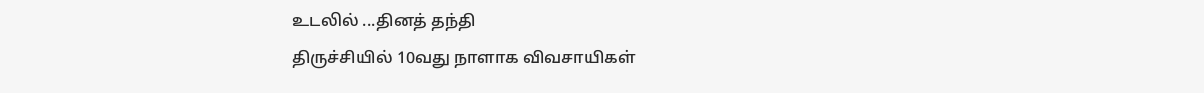உடலில் ...தினத் தந்தி
திருச்சியில் 10வது நாளாக விவசாயிகள்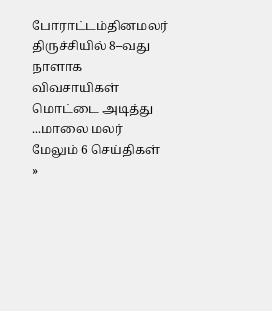போராட்டம்தினமலர்
திருச்சியில் 8–வது நாளாக விவசாயிகள் மொட்டை அடித்து ...மாலை மலர்
மேலும் 6 செய்திகள் »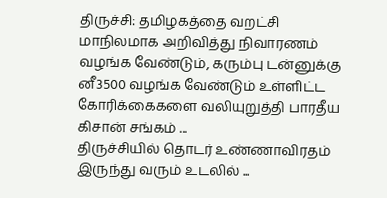திருச்சி: தமிழகத்தை வறட்சி மாநிலமாக அறிவித்து நிவாரணம் வழங்க வேண்டும், கரும்பு டன்னுக்கு னீ3500 வழங்க வேண்டும் உள்ளிட்ட கோரிக்கைகளை வலியுறுத்தி பாரதீய கிசான் சங்கம் ...
திருச்சியில் தொடர் உண்ணாவிரதம் இருந்து வரும் உடலில் ...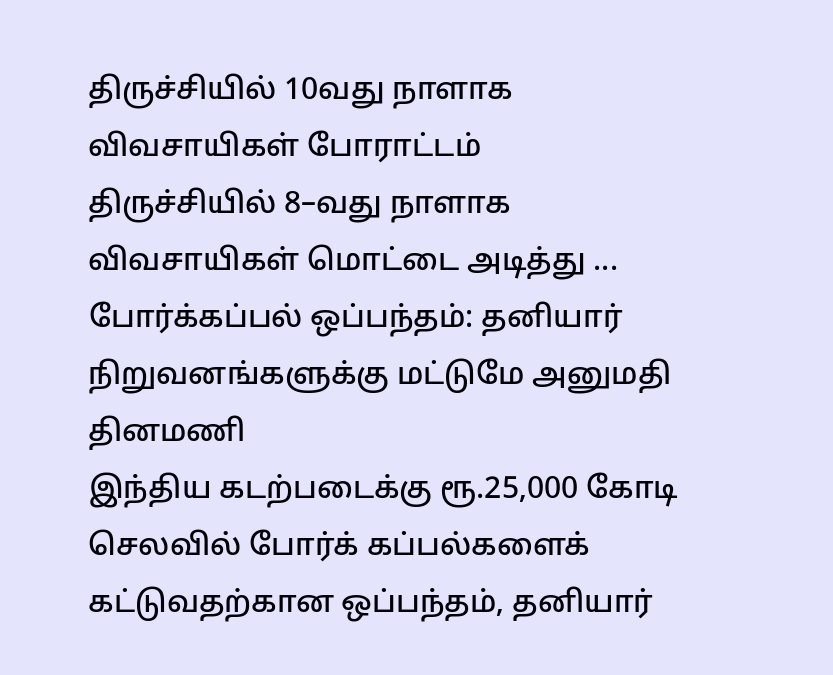திருச்சியில் 10வது நாளாக விவசாயிகள் போராட்டம்
திருச்சியில் 8–வது நாளாக விவசாயிகள் மொட்டை அடித்து ...
போர்க்கப்பல் ஒப்பந்தம்: தனியார் நிறுவனங்களுக்கு மட்டுமே அனுமதி தினமணி
இந்திய கடற்படைக்கு ரூ.25,000 கோடி செலவில் போர்க் கப்பல்களைக் கட்டுவதற்கான ஒப்பந்தம், தனியார்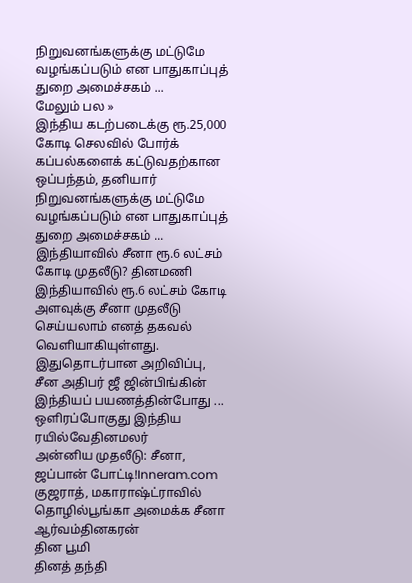நிறுவனங்களுக்கு மட்டுமே வழங்கப்படும் என பாதுகாப்புத் துறை அமைச்சகம் ...
மேலும் பல »
இந்திய கடற்படைக்கு ரூ.25,000 கோடி செலவில் போர்க் கப்பல்களைக் கட்டுவதற்கான ஒப்பந்தம், தனியார் நிறுவனங்களுக்கு மட்டுமே வழங்கப்படும் என பாதுகாப்புத் துறை அமைச்சகம் ...
இந்தியாவில் சீனா ரூ.6 லட்சம் கோடி முதலீடு? தினமணி
இந்தியாவில் ரூ.6 லட்சம் கோடி அளவுக்கு சீனா முதலீடு செய்யலாம் எனத் தகவல் வெளியாகியுள்ளது. இதுதொடர்பான அறிவிப்பு, சீன அதிபர் ஜீ ஜின்பிங்கின் இந்தியப் பயணத்தின்போது ...
ஒளிரப்போகுது இந்திய ரயில்வேதினமலர்
அன்னிய முதலீடு: சீனா, ஜப்பான் போட்டி!Inneram.com
குஜராத், மகாராஷ்ட்ராவில் தொழில்பூங்கா அமைக்க சீனா ஆர்வம்தினகரன்
தின பூமி
தினத் தந்தி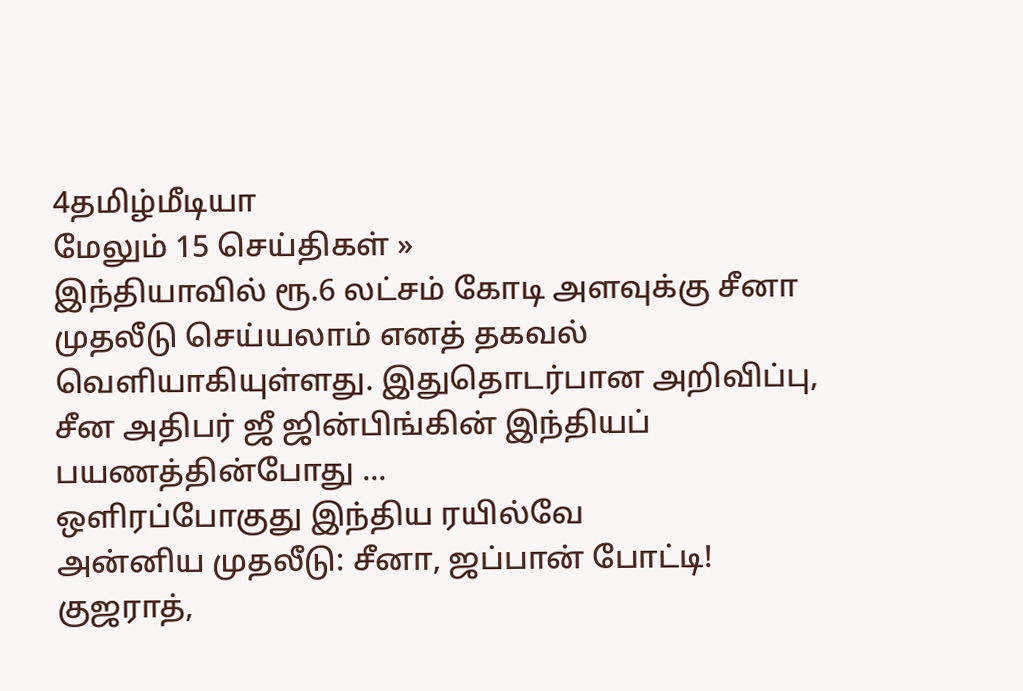4தமிழ்மீடியா
மேலும் 15 செய்திகள் »
இந்தியாவில் ரூ.6 லட்சம் கோடி அளவுக்கு சீனா முதலீடு செய்யலாம் எனத் தகவல் வெளியாகியுள்ளது. இதுதொடர்பான அறிவிப்பு, சீன அதிபர் ஜீ ஜின்பிங்கின் இந்தியப் பயணத்தின்போது ...
ஒளிரப்போகுது இந்திய ரயில்வே
அன்னிய முதலீடு: சீனா, ஜப்பான் போட்டி!
குஜராத்,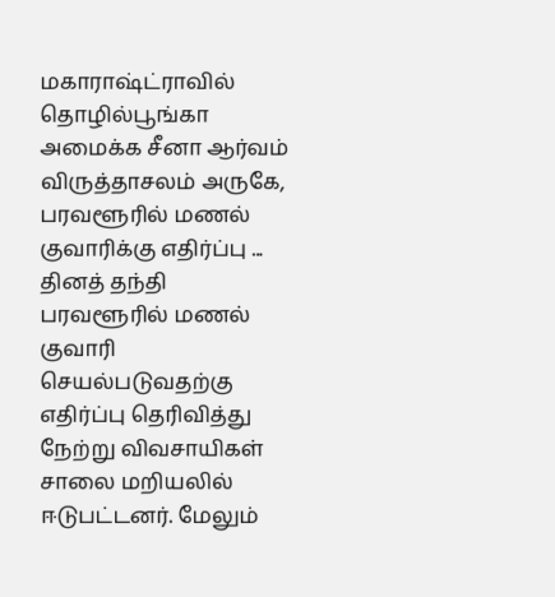மகாராஷ்ட்ராவில் தொழில்பூங்கா அமைக்க சீனா ஆர்வம்
விருத்தாசலம் அருகே, பரவளூரில் மணல் குவாரிக்கு எதிர்ப்பு ... தினத் தந்தி
பரவளூரில் மணல் குவாரி செயல்படுவதற்கு எதிர்ப்பு தெரிவித்து நேற்று விவசாயிகள் சாலை மறியலில் ஈடுபட்டனர். மேலும்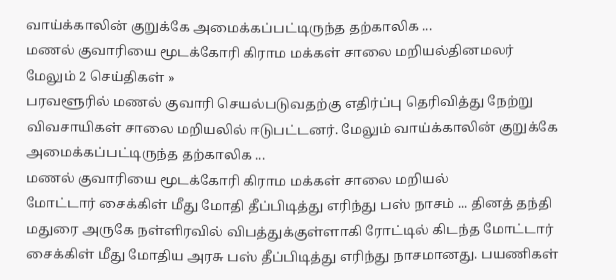வாய்க்காலின் குறுக்கே அமைக்கப்பட்டிருந்த தற்காலிக ...
மணல் குவாரியை மூடக்கோரி கிராம மக்கள் சாலை மறியல்தினமலர்
மேலும் 2 செய்திகள் »
பரவளூரில் மணல் குவாரி செயல்படுவதற்கு எதிர்ப்பு தெரிவித்து நேற்று விவசாயிகள் சாலை மறியலில் ஈடுபட்டனர். மேலும் வாய்க்காலின் குறுக்கே அமைக்கப்பட்டிருந்த தற்காலிக ...
மணல் குவாரியை மூடக்கோரி கிராம மக்கள் சாலை மறியல்
மோட்டார் சைக்கிள் மீது மோதி தீப்பிடித்து எரிந்து பஸ் நாசம் ... தினத் தந்தி
மதுரை அருகே நள்ளிரவில் விபத்துக்குள்ளாகி ரோட்டில் கிடந்த மோட்டார் சைக்கிள் மீது மோதிய அரசு பஸ் தீப்பிடித்து எரிந்து நாசமானது. பயணிகள்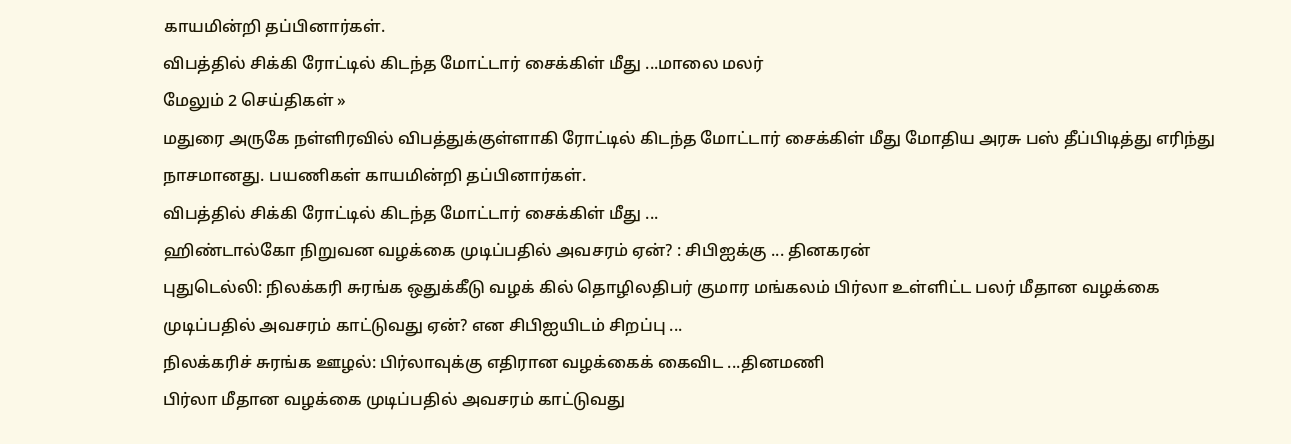காயமின்றி தப்பினார்கள்.
விபத்தில் சிக்கி ரோட்டில் கிடந்த மோட்டார் சைக்கிள் மீது ...மாலை மலர்
மேலும் 2 செய்திகள் »
மதுரை அருகே நள்ளிரவில் விபத்துக்குள்ளாகி ரோட்டில் கிடந்த மோட்டார் சைக்கிள் மீது மோதிய அரசு பஸ் தீப்பிடித்து எரிந்து நாசமானது. பயணிகள் காயமின்றி தப்பினார்கள்.
விபத்தில் சிக்கி ரோட்டில் கிடந்த மோட்டார் சைக்கிள் மீது ...
ஹிண்டால்கோ நிறுவன வழக்கை முடிப்பதில் அவசரம் ஏன்? : சிபிஐக்கு ... தினகரன்
புதுடெல்லி: நிலக்கரி சுரங்க ஒதுக்கீடு வழக் கில் தொழிலதிபர் குமார மங்கலம் பிர்லா உள்ளிட்ட பலர் மீதான வழக்கை முடிப்பதில் அவசரம் காட்டுவது ஏன்? என சிபிஐயிடம் சிறப்பு ...
நிலக்கரிச் சுரங்க ஊழல்: பிர்லாவுக்கு எதிரான வழக்கைக் கைவிட ...தினமணி
பிர்லா மீதான வழக்கை முடிப்பதில் அவசரம் காட்டுவது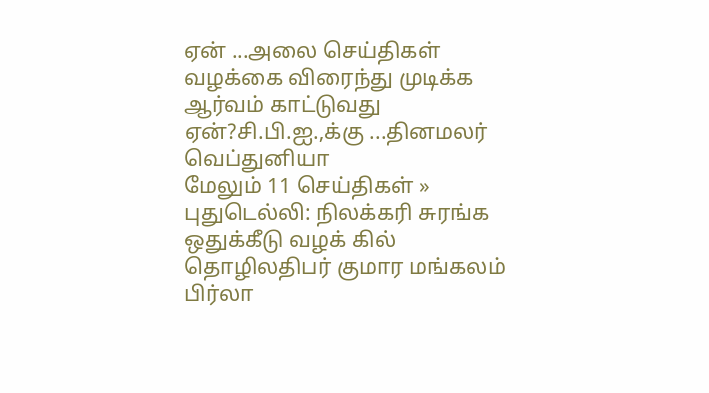ஏன் ...அலை செய்திகள்
வழக்கை விரைந்து முடிக்க ஆர்வம் காட்டுவது ஏன்?சி.பி.ஐ.,க்கு ...தினமலர்
வெப்துனியா
மேலும் 11 செய்திகள் »
புதுடெல்லி: நிலக்கரி சுரங்க ஒதுக்கீடு வழக் கில் தொழிலதிபர் குமார மங்கலம் பிர்லா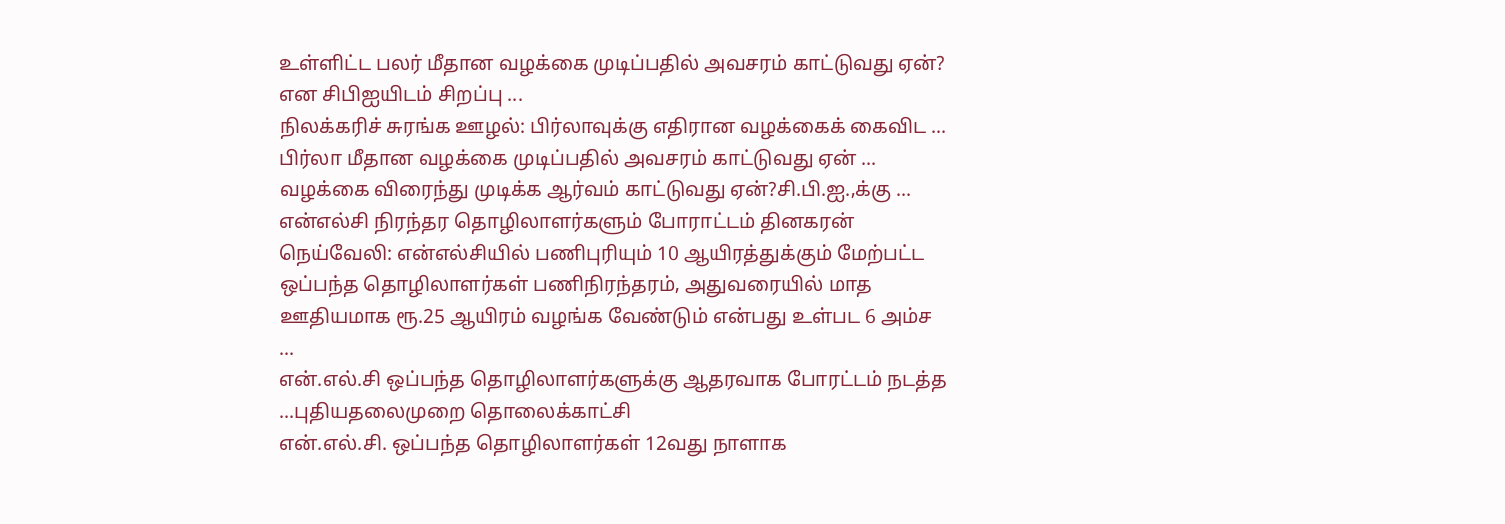உள்ளிட்ட பலர் மீதான வழக்கை முடிப்பதில் அவசரம் காட்டுவது ஏன்? என சிபிஐயிடம் சிறப்பு ...
நிலக்கரிச் சுரங்க ஊழல்: பிர்லாவுக்கு எதிரான வழக்கைக் கைவிட ...
பிர்லா மீதான வழக்கை முடிப்பதில் அவசரம் காட்டுவது ஏன் ...
வழக்கை விரைந்து முடிக்க ஆர்வம் காட்டுவது ஏன்?சி.பி.ஐ.,க்கு ...
என்எல்சி நிரந்தர தொழிலாளர்களும் போராட்டம் தினகரன்
நெய்வேலி: என்எல்சியில் பணிபுரியும் 10 ஆயிரத்துக்கும் மேற்பட்ட ஒப்பந்த தொழிலாளர்கள் பணிநிரந்தரம், அதுவரையில் மாத ஊதியமாக ரூ.25 ஆயிரம் வழங்க வேண்டும் என்பது உள்பட 6 அம்ச ...
என்.எல்.சி ஒப்பந்த தொழிலாளர்களுக்கு ஆதரவாக போரட்டம் நடத்த ...புதியதலைமுறை தொலைக்காட்சி
என்.எல்.சி. ஒப்பந்த தொழிலாளர்கள் 12வது நாளாக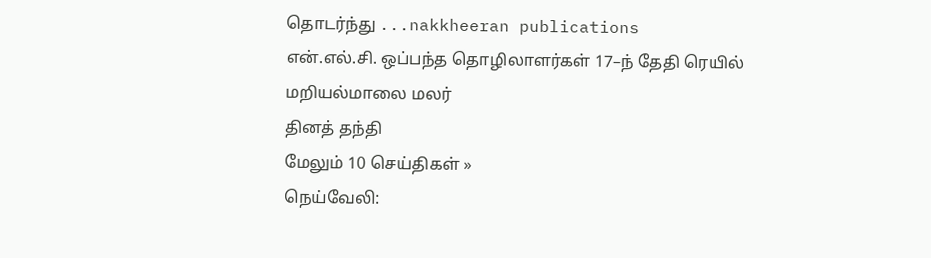தொடர்ந்து ...nakkheeran publications
என்.எல்.சி. ஒப்பந்த தொழிலாளர்கள் 17–ந் தேதி ரெயில் மறியல்மாலை மலர்
தினத் தந்தி
மேலும் 10 செய்திகள் »
நெய்வேலி: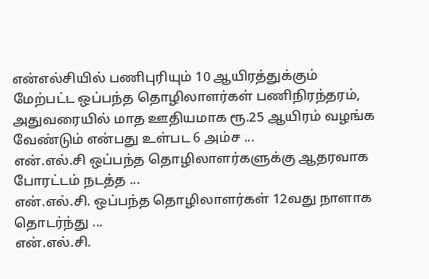என்எல்சியில் பணிபுரியும் 10 ஆயிரத்துக்கும் மேற்பட்ட ஒப்பந்த தொழிலாளர்கள் பணிநிரந்தரம், அதுவரையில் மாத ஊதியமாக ரூ.25 ஆயிரம் வழங்க வேண்டும் என்பது உள்பட 6 அம்ச ...
என்.எல்.சி ஒப்பந்த தொழிலாளர்களுக்கு ஆதரவாக போரட்டம் நடத்த ...
என்.எல்.சி. ஒப்பந்த தொழிலாளர்கள் 12வது நாளாக தொடர்ந்து ...
என்.எல்.சி.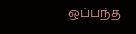ஒப்பந்த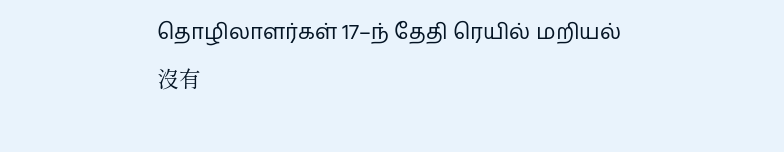தொழிலாளர்கள் 17–ந் தேதி ரெயில் மறியல்
沒有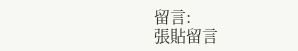留言:
張貼留言